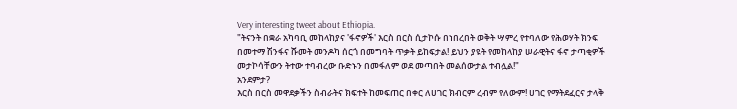Very interesting tweet about Ethiopia.
"ትናንት በቋራ አካባቢ መከላከያና 'ፋኖዎች' እርስ በርስ ሲታኮሱ በነበረበት ወቅት ሣምረ የተባለው የሕወሃት ክንፍ በመተማ ሽንፋና ሹመት መንዶካ ሰርጎ በመግባት ጥቃት ይከፍታል! ይህን ያዩት የመከላከያ ሠራዊትና ፋኖ ታጣቂዎች መታኮሳቸውን ትተው ተባብረው ቡድኑን በመፋለም ወደ መጣበት መልሰውታል ተብሏል!"
አንደምታ?
እርስ በርስ መዋደቃችን ስብራትና ክፍተት ከመፍጠር በቀር ለሀገር ክብርም ረብም የለውም! ሀገር የማትደፈርና ታላቅ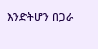እንድትሆን በጋራ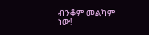ብንቆም መልካም ነው!